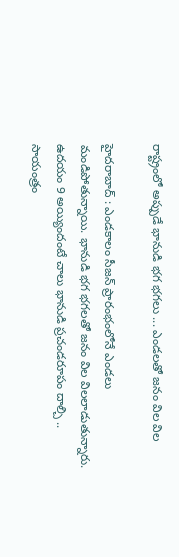రాష్ట్రంలో అప్పుడే భానుడి భగ భగలు ... ఎండలతో జనం విల విల

హైదరాబాద్ : ఎండకాలం సీజన్ ప్రారంభంలోనే ఎండలు మండిపోతున్నాయి. భానుడి భగ భగలతో జనం విల విలలాడుతున్నారు. ఉదయం 9 అయ్యిందంటే చాలు భానుడి ప్రచండరూపం దాల్చి .. సాయంత్రం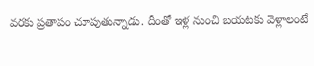వరకు ప్రతాపం చూపుతున్నాడు. దీంతో ఇళ్ల నుంచి బయటకు వెళ్లాలంటే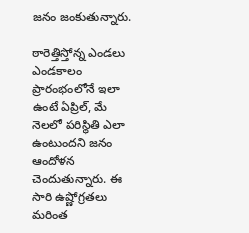జనం జంకుతున్నారు.

ఠారెత్తిస్తోన్న ఎండలు
ఎండకాలం ప్రారంభంలోనే ఇలా ఉంటే ఏప్రిల్, మే నెలలో పరిస్థితి ఎలా ఉంటుందని జనం ఆందోళన చెందుతున్నారు. ఈ సారి ఉష్ణోగ్రతలు మరింత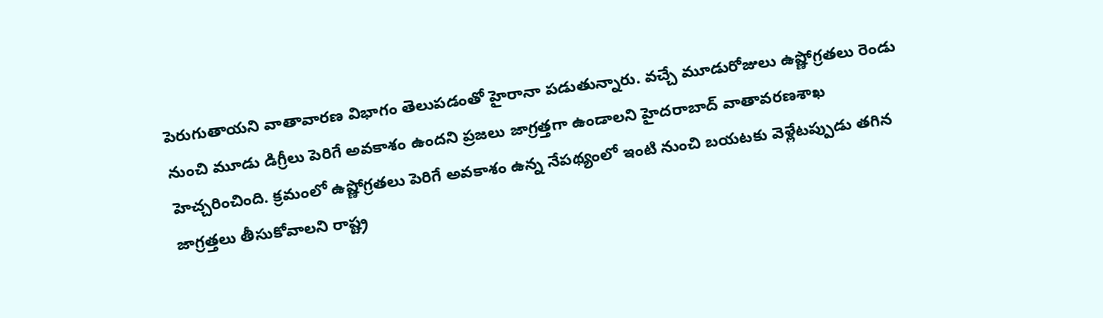పెరుగుతాయని వాతావారణ విభాగం తెలుపడంతో హైరానా పడుతున్నారు. వచ్చే మూడురోజులు ఉష్ణోగ్రతలు రెండు నుంచి మూడు డిగ్రీలు పెరిగే అవకాశం ఉందని ప్రజలు జాగ్రత్తగా ఉండాలని హైదరాబాద్ వాతావరణశాఖ హెచ్చరించింది. క్రమంలో ఉష్ణోగ్రతలు పెరిగే అవకాశం ఉన్న నేపథ్యంలో ఇంటి నుంచి బయటకు వెళ్లేటప్పుడు తగిన జాగ్రత్తలు తీసుకోవాలని రాష్ట్ర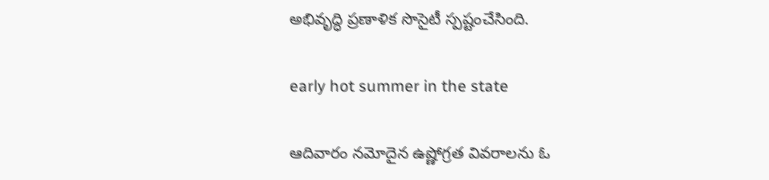అభివృద్ధి ప్రణాళిక సొసైటీ స్పష్టంచేసింది.

early hot summer in the state

ఆదివారం నమోదైన ఉష్ణోగ్రత వివరాలను ఓ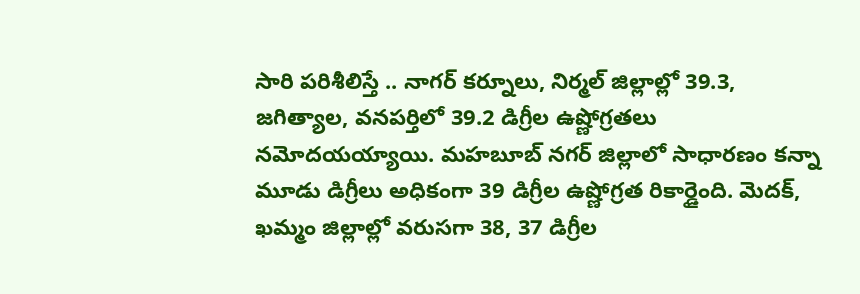సారి పరిశీలిస్తే .. నాగర్ కర్నూలు, నిర్మల్ జిల్లాల్లో 39.3, జగిత్యాల, వనపర్తిలో 39.2 డిగ్రీల ఉష్ణోగ్రతలు నమోదయయ్యాయి. మహబూబ్ నగర్ జిల్లాలో సాధారణం కన్నా మూడు డిగ్రీలు అధికంగా 39 డిగ్రీల ఉష్ణోగ్రత రికార్డైంది. మెదక్, ఖమ్మం జిల్లాల్లో వరుసగా 38, 37 డిగ్రీల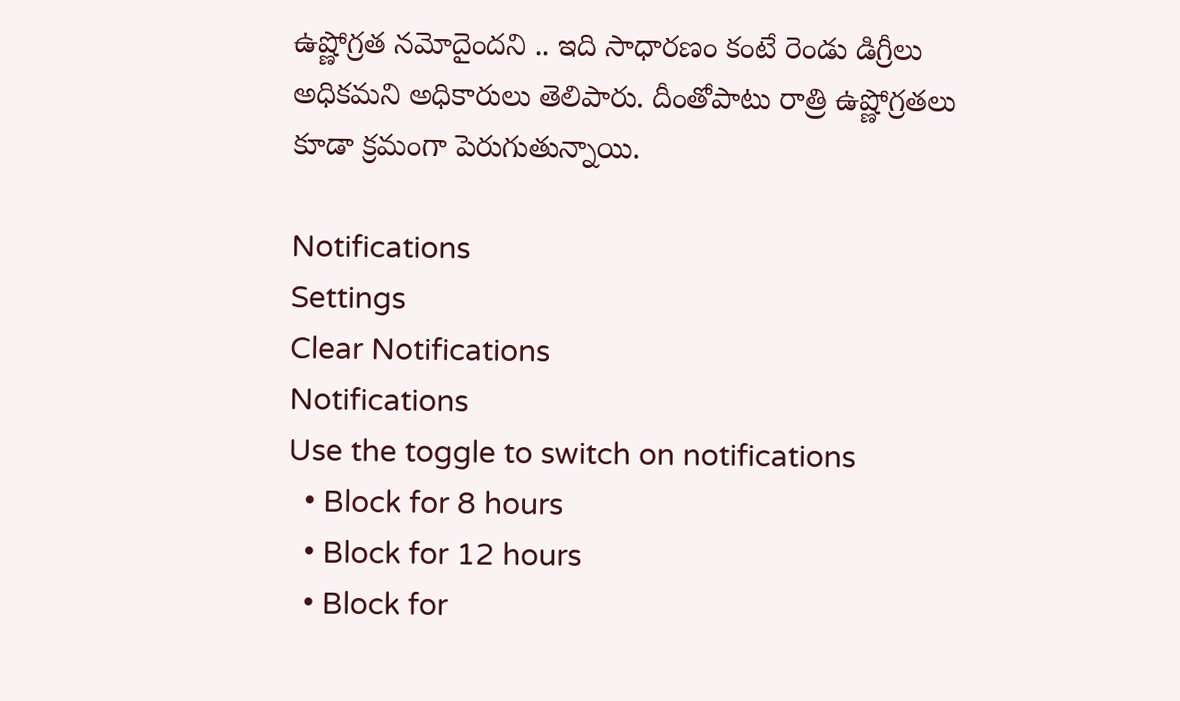ఉష్ణోగ్రత నమోదైందని .. ఇది సాధారణం కంటే రెండు డిగ్రీలు అధికమని అధికారులు తెలిపారు. దీంతోపాటు రాత్రి ఉష్ణోగ్రతలు కూడా క్రమంగా పెరుగుతున్నాయి.

Notifications
Settings
Clear Notifications
Notifications
Use the toggle to switch on notifications
  • Block for 8 hours
  • Block for 12 hours
  • Block for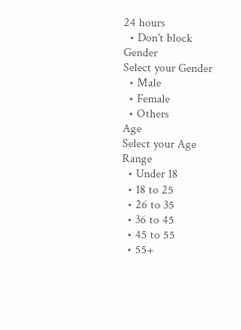24 hours
  • Don't block
Gender
Select your Gender
  • Male
  • Female
  • Others
Age
Select your Age Range
  • Under 18
  • 18 to 25
  • 26 to 35
  • 36 to 45
  • 45 to 55
  • 55+